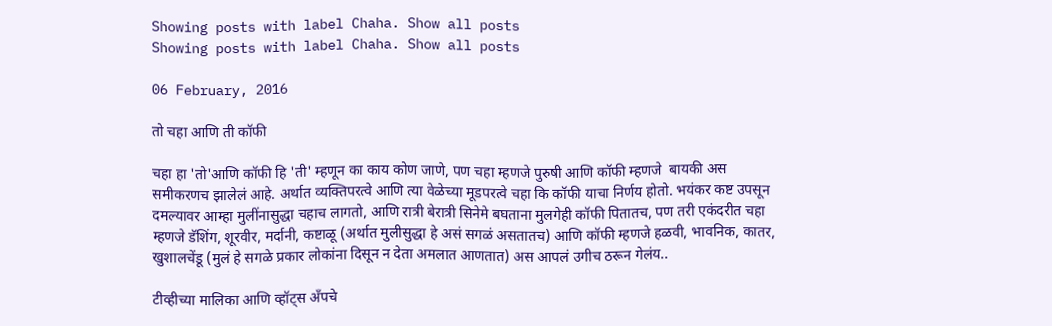Showing posts with label Chaha. Show all posts
Showing posts with label Chaha. Show all posts

06 February, 2016

तो चहा आणि ती कॉफी

चहा हा 'तो'आणि कॉफी हि 'ती' म्हणून का काय कोण जाणे, पण चहा म्हणजे पुरुषी आणि कॉफी म्हणजे  बायकी अस समीकरणच झालेलं आहे. अर्थात व्यक्तिपरत्वे आणि त्या वेळेच्या मूडपरत्वे चहा कि कॉफी याचा निर्णय होतो. भयंकर कष्ट उपसून दमल्यावर आम्हा मुलींनासुद्धा चहाच लागतो, आणि रात्री बेरात्री सिनेमे बघताना मुलगेही कॉफी पितातच, पण तरी एकंदरीत चहा म्हणजे डॅशिंग, शूरवीर, मर्दानी, कष्टाळू (अर्थात मुलीसुद्धा हे असं सगळं असतातच) आणि कॉफी म्हणजे हळवी, भावनिक, कातर, खुशालचेंडू (मुलं हे सगळे प्रकार लोकांना दिसून न देता अमलात आणतात) अस आपलं उगीच ठरून गेलंय..

टीव्हीच्या मालिका आणि व्हॉट्स अँपचे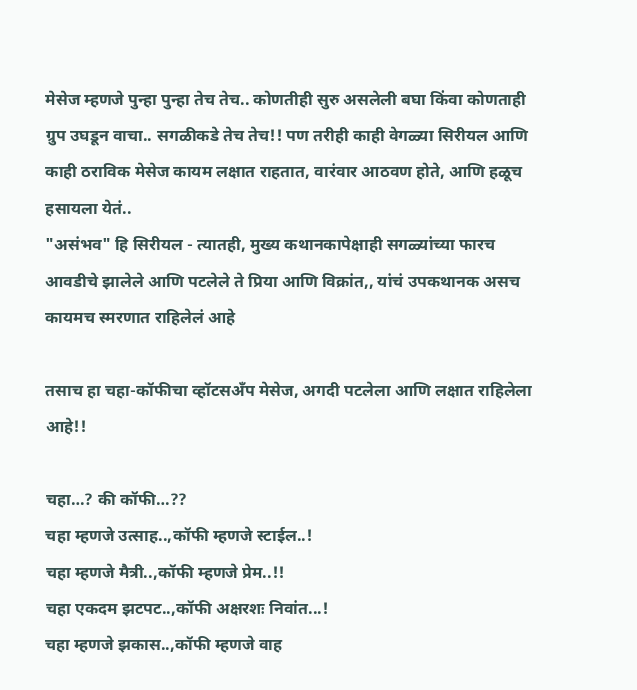मेसेज म्हणजे पुन्हा पुन्हा तेच तेच.. कोणतीही सुरु असलेली बघा किंवा कोणताही ग्रुप उघडून वाचा.. सगळीकडे तेच तेच!! पण तरीही काही वेगळ्या सिरीयल आणि काही ठराविक मेसेज कायम लक्षात राहतात, वारंवार आठवण होते, आणि हळूच हसायला येतं..
"असंभव" हि सिरीयल - त्यातही, मुख्य कथानकापेक्षाही सगळ्यांच्या फारच आवडीचे झालेले आणि पटलेले ते प्रिया आणि विक्रांत,, यांचं उपकथानक असच कायमच स्मरणात राहिलेलं आहे

तसाच हा चहा-कॉफीचा व्हॉटसअँप मेसेज, अगदी पटलेला आणि लक्षात राहिलेला आहे!!

चहा…? की कॉफी…??
चहा म्हणजे उत्साह..,कॉफी म्हणजे स्टाईल..!
चहा म्हणजे मैत्री..,कॉफी म्हणजे प्रेम..!!
चहा एकदम झटपट..,कॉफी अक्षरशः निवांत...!
चहा म्हणजे झकास..,कॉफी म्हणजे वाह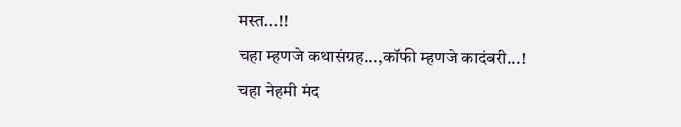मस्त...!!
चहा म्हणजे कथासंग्रह...,कॉफी म्हणजे कादंबरी...!
चहा नेहमी मंद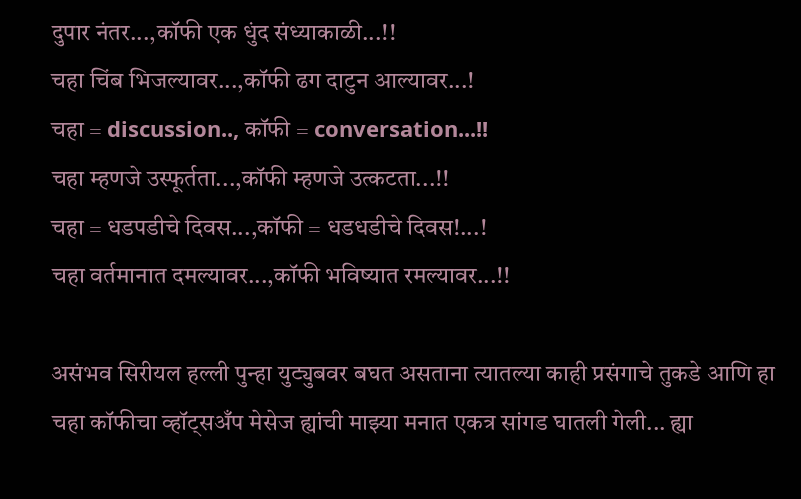दुपार नंतर...,कॉफी एक धुंद संध्याकाळी...!!
चहा चिंब भिजल्यावर...,कॉफी ढग दाटुन आल्यावर...!
चहा = discussion.., कॉफी = conversation...!!
चहा म्हणजे उस्फूर्तता...,कॉफी म्हणजे उत्कटता...!!
चहा = धडपडीचे दिवस...,कॉफी = धडधडीचे दिवस!...!
चहा वर्तमानात दमल्यावर...,कॉफी भविष्यात रमल्यावर...!!

असंभव सिरीयल हल्ली पुन्हा युट्युबवर बघत असताना त्यातल्या काही प्रसंगाचे तुकडे आणि हा चहा कॉफीचा व्हॉट्सअँप मेसेज ह्यांची माझ्या मनात एकत्र सांगड घातली गेली... ह्या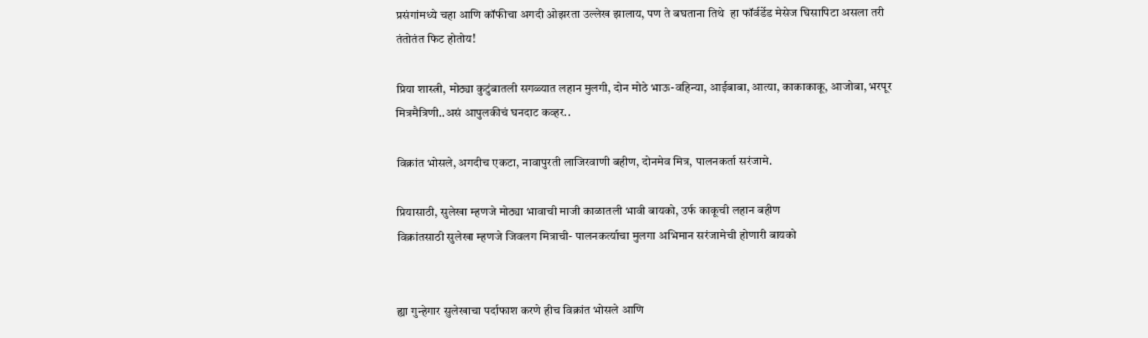प्रसंगांमध्ये चहा आणि कॉफीचा अगदी ओझरता उल्लेख झालाय, पण ते बघताना तिथे  हा फॉर्वर्डेड मेसेज घिसापिटा असला तरी तंतोतंत फिट होतोय!

प्रिया शास्त्री, मोठ्या कुटुंबातली सगळ्यात लहान मुलगी, दोन मोठे भाऊ-वहिन्या, आईबाबा, आत्या, काकाकाकू, आजोबा, भरपूर मित्रमैत्रिणी..असं आपुलकीचं घनदाट कव्हर..

विक्रांत भोसले, अगदीच एकटा, नावापुरती लाजिरवाणी बहीण, दोनमेव मित्र, पालनकर्ता सरंजामे.

प्रियासाठी, सुलेखा म्हणजे मोठ्या भावाची माजी काळातली भावी बायको, उर्फ काकूची लहान बहीण
विक्रांतसाठी सुलेखा म्हणजे जिवलग मित्राची- पालनकर्त्याचा मुलगा अभिमान सरंजामेची होणारी बायको


ह्या गुन्हेगार सुलेखाचा पर्दाफाश करणे हीच विक्रांत भोसले आणि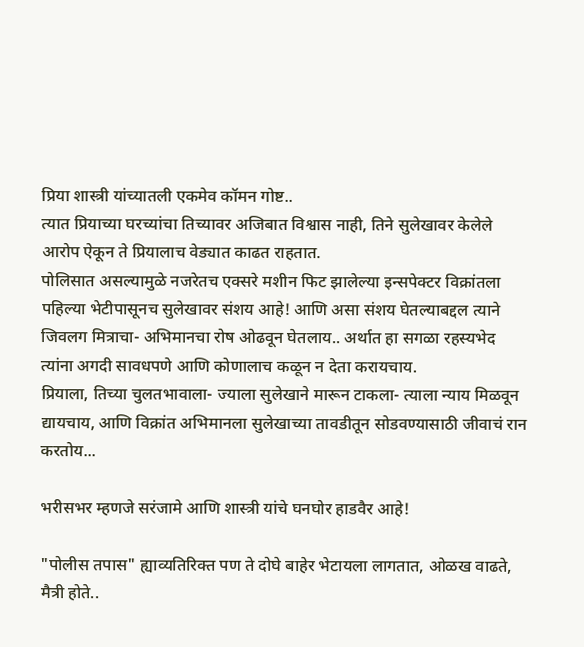प्रिया शास्त्री यांच्यातली एकमेव कॉमन गोष्ट..
त्यात प्रियाच्या घरच्यांचा तिच्यावर अजिबात विश्वास नाही, तिने सुलेखावर केलेले आरोप ऐकून ते प्रियालाच वेड्यात काढत राहतात.
पोलिसात असल्यामुळे नजरेतच एक्सरे मशीन फिट झालेल्या इन्सपेक्टर विक्रांतला पहिल्या भेटीपासूनच सुलेखावर संशय आहे! आणि असा संशय घेतल्याबद्दल त्याने जिवलग मित्राचा- अभिमानचा रोष ओढवून घेतलाय.. अर्थात हा सगळा रहस्यभेद त्यांना अगदी सावधपणे आणि कोणालाच कळून न देता करायचाय.
प्रियाला, तिच्या चुलतभावाला- ज्याला सुलेखाने मारून टाकला- त्याला न्याय मिळवून द्यायचाय, आणि विक्रांत अभिमानला सुलेखाच्या तावडीतून सोडवण्यासाठी जीवाचं रान करतोय...

भरीसभर म्हणजे सरंजामे आणि शास्त्री यांचे घनघोर हाडवैर आहे!

"पोलीस तपास" ह्याव्यतिरिक्त पण ते दोघे बाहेर भेटायला लागतात, ओळख वाढते, मैत्री होते..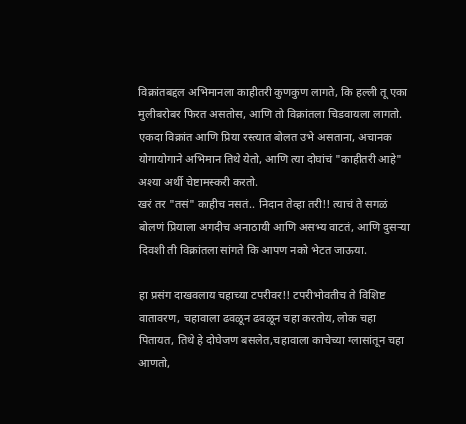विक्रांतबद्दल अभिमानला काहीतरी कुणकुण लागते, कि हल्ली तू एका मुलीबरोबर फिरत असतोस, आणि तो विक्रांतला चिडवायला लागतो.
एकदा विक्रांत आणि प्रिया रस्त्यात बोलत उभे असताना, अचानक योगायोगाने अभिमान तिथे येतो, आणि त्या दोघांचं "काहीतरी आहे" अश्या अर्थी चेष्टामस्करी करतो.
खरं तर "तसं" काहीच नसतं.. निदान तेव्हा तरी!! त्याचं ते सगळं बोलणं प्रियाला अगदीच अनाठायी आणि असभ्य वाटतं, आणि दुसऱ्या दिवशी ती विक्रांतला सांगते कि आपण नको भेटत जाऊया.

हा प्रसंग दाखवलाय चहाच्या टपरीवर!! टपरीभोवतीच ते विशिष्ट वातावरण, चहावाला ढवळून ढवळून चहा करतोय, लोक चहा पितायत, तिथे हे दोघेजण बसलेत,चहावाला काचेच्या ग्लासांतून चहा आणतो,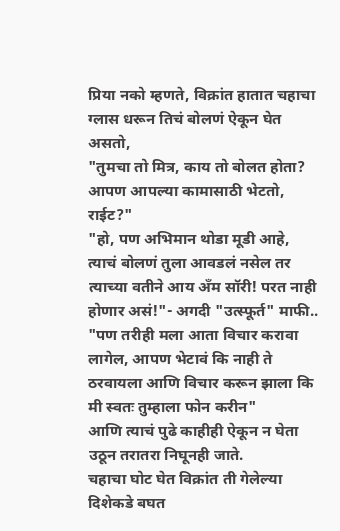प्रिया नको म्हणते, विक्रांत हातात चहाचा ग्लास धरून तिचं बोलणं ऐकून घेत असतो,
"तुमचा तो मित्र, काय तो बोलत होता? आपण आपल्या कामासाठी भेटतो, राईट?"
"हो, पण अभिमान थोडा मूडी आहे, त्याचं बोलणं तुला आवडलं नसेल तर त्याच्या वतीने आय अँम सॉरी! परत नाही होणार असं!"- अगदी "उत्स्फूर्त" माफी..
"पण तरीही मला आता विचार करावा लागेल, आपण भेटावं कि नाही ते ठरवायला आणि विचार करून झाला कि मी स्वतः तुम्हाला फोन करीन"
आणि त्याचं पुढे काहीही ऐकून न घेता उठून तरातरा निघूनही जाते.
चहाचा घोट घेत विक्रांत ती गेलेल्या दिशेकडे बघत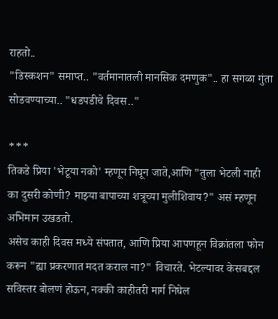राहतो..
"डिस्कशन" समाप्त.. "वर्तमानातली मानसिक दमणुक".. हा सगळा गुंता सोडवण्याच्या.. "धडपडीचे दिवस.."

***
तिकडे प्रिया 'भेटूया नको' म्हणून निघून जाते,आणि "तुला भेटली नाही का दुसरी कोणी? माझ्या बापाच्या शत्रूच्या मुलीशिवाय?" असं म्हणून अभिमान उखडतो.
असेच काही दिवस मध्ये संपतात, आणि प्रिया आपणहून विक्रांतला फोन करून "ह्या प्रकरणात मदत कराल ना?" विचारते. भेटल्यावर केसबद्दल सविस्तर बोलणं होऊन, नक्की काहीतरी मार्ग निघेल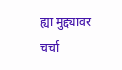ह्या मुद्द्यावर चर्चा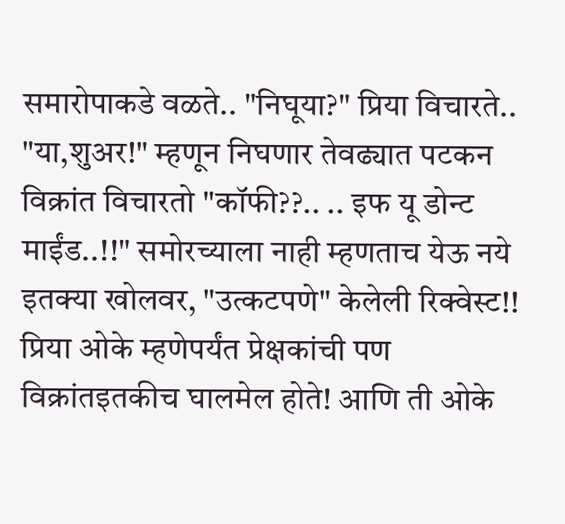समारोपाकडे वळते.. "निघूया?" प्रिया विचारते..
"या,शुअर!" म्हणून निघणार तेवढ्यात पटकन विक्रांत विचारतो "कॉफी??.. .. इफ यू डोन्ट माईंड..!!" समोरच्याला नाही म्हणताच येऊ नये इतक्या खोलवर, "उत्कटपणे" केलेली रिक्वेस्ट!!
प्रिया ओके म्हणेपर्यंत प्रेक्षकांची पण विक्रांतइतकीच घालमेल होते! आणि ती ओके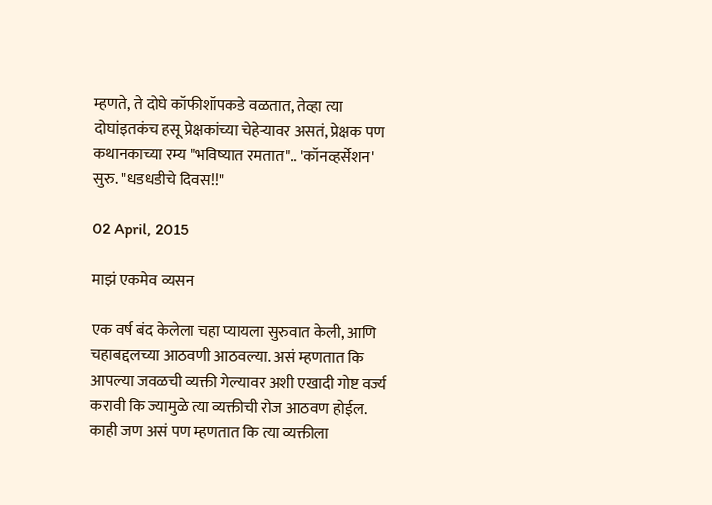म्हणते, ते दोघे कॉफीशॉपकडे वळतात, तेव्हा त्या दोघांइतकंच हसू प्रेक्षकांच्या चेहेऱ्यावर असतं, प्रेक्षक पण कथानकाच्या रम्य "भविष्यात रमतात".. 'कॉनव्हर्सेशन' सुरु. "धडधडीचे दिवस!!"

02 April, 2015

माझं एकमेव व्यसन

एक वर्ष बंद केलेला चहा प्यायला सुरुवात केली, आणि चहाबद्दलच्या आठवणी आठवल्या. असं म्हणतात कि आपल्या जवळची व्यक्ती गेल्यावर अशी एखादी गोष्ट वर्ज्य करावी कि ज्यामुळे त्या व्यक्तीची रोज आठवण होईल. काही जण असं पण म्हणतात कि त्या व्यक्तीला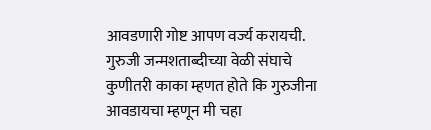आवडणारी गोष्ट आपण वर्ज्य करायची. गुरुजी जन्मशताब्दीच्या वेळी संघाचे कुणीतरी काका म्हणत होते कि गुरुजीना आवडायचा म्हणून मी चहा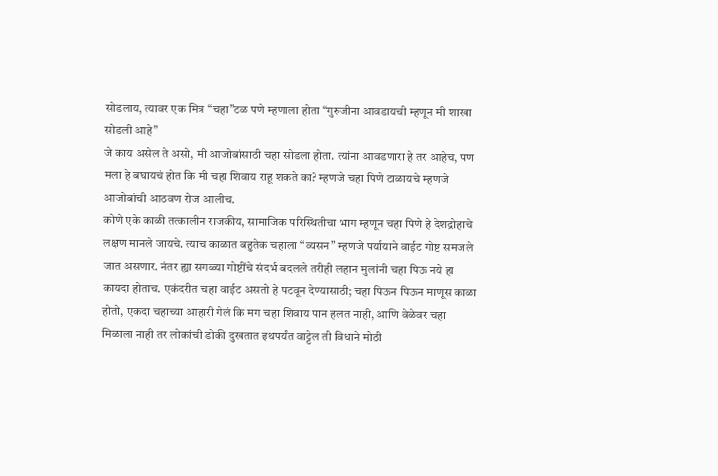सोडलाय, त्यावर एक मित्र “चहा”टळ पणे म्हणाला होता “गुरुजीना आवडायची म्हणून मी शाखा सोडली आहे”
जे काय असेल ते असो, मी आजोबांसाठी चहा सोडला होता. त्यांना आवडणारा हे तर आहेच, पण मला हे बघायचं होत कि मी चहा शिवाय राहू शकते का? म्हणजे चहा पिणे टाळायचे म्हणजे आजोबांची आठवण रोज आलीच.
कोणे एके काळी तत्कालीन राजकीय, सामाजिक परिस्थितीचा भाग म्हणून चहा पिणे हे देशद्रोहाचे लक्षण मानले जायचे. त्याच काळात बहुतेक चहाला “व्यसन” म्हणजे पर्यायाने वाईट गोष्ट समजले जात असणार. नंतर ह्या सगळ्या गोष्टींचे संदर्भ बदलले तरीही लहान मुलांनी चहा पिऊ नये हा कायदा होताच. एकंदरीत चहा वाईट असतो हे पटवून देण्यासाठी; चहा पिऊन पिऊन माणूस काळा होतो, एकदा चहाच्या आहारी गेलं कि मग चहा शिवाय पान हलत नाही, आणि वेळेवर चहा मिळाला नाही तर लोकांची डोकी दुखतात इथपर्यंत वाट्टेल ती विधाने मोठी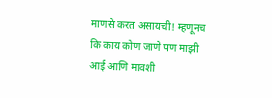माणसे करत असायची! म्हणूनच कि काय कोण जाणे पण माझी आई आणि मावशी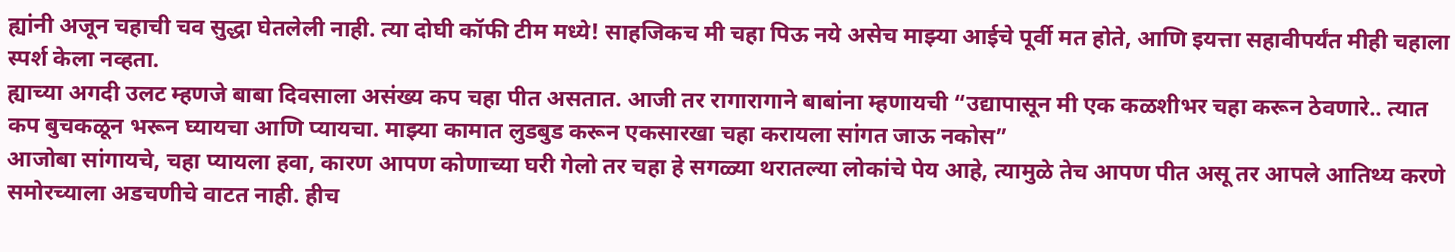ह्यांनी अजून चहाची चव सुद्धा घेतलेली नाही. त्या दोघी कॉफी टीम मध्ये! साहजिकच मी चहा पिऊ नये असेच माझ्या आईचे पूर्वी मत होते, आणि इयत्ता सहावीपर्यंत मीही चहाला स्पर्श केला नव्हता.
ह्याच्या अगदी उलट म्हणजे बाबा दिवसाला असंख्य कप चहा पीत असतात. आजी तर रागारागाने बाबांना म्हणायची “उद्यापासून मी एक कळशीभर चहा करून ठेवणारे.. त्यात कप बुचकळून भरून घ्यायचा आणि प्यायचा. माझ्या कामात लुडबुड करून एकसारखा चहा करायला सांगत जाऊ नकोस”
आजोबा सांगायचे, चहा प्यायला हवा, कारण आपण कोणाच्या घरी गेलो तर चहा हे सगळ्या थरातल्या लोकांचे पेय आहे, त्यामुळे तेच आपण पीत असू तर आपले आतिथ्य करणे समोरच्याला अडचणीचे वाटत नाही. हीच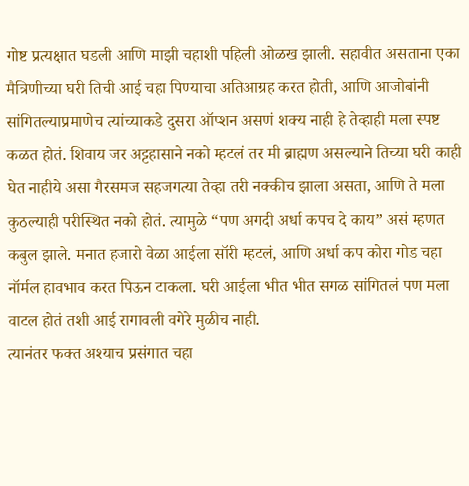गोष्ट प्रत्यक्षात घडली आणि माझी चहाशी पहिली ओळख झाली. सहावीत असताना एका मैत्रिणीच्या घरी तिची आई चहा पिण्याचा अतिआग्रह करत होती, आणि आजोबांनी सांगितल्याप्रमाणेच त्यांच्याकडे दुसरा ऑप्शन असणं शक्य नाही हे तेव्हाही मला स्पष्ट कळत होतं. शिवाय जर अट्टहासाने नको म्हटलं तर मी ब्राह्मण असल्याने तिच्या घरी काही घेत नाहीये असा गैरसमज सहजगत्या तेव्हा तरी नक्कीच झाला असता, आणि ते मला कुठल्याही परीस्थित नको होतं. त्यामुळे “पण अगदी अर्धा कपच दे काय” असं म्हणत कबुल झाले. मनात हजारो वेळा आईला सॉरी म्हटलं, आणि अर्धा कप कोरा गोड चहा नॉर्मल हावभाव करत पिऊन टाकला. घरी आईला भीत भीत सगळ सांगितलं पण मला वाटल होतं तशी आई रागावली वगेरे मुळीच नाही.
त्यानंतर फक्त अश्याच प्रसंगात चहा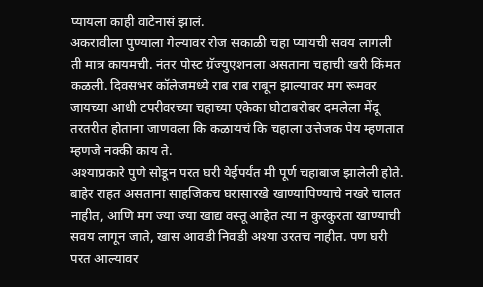प्यायला काही वाटेनासं झालं.
अकरावीला पुण्याला गेल्यावर रोज सकाळी चहा प्यायची सवय लागली ती मात्र कायमची. नंतर पोस्ट ग्रॅज्युएशनला असताना चहाची खरी किंमत कळली. दिवसभर कॉलेजमध्ये राब राब राबून झाल्यावर मग रूमवर जायच्या आधी टपरीवरच्या चहाच्या एकेका घोटाबरोबर दमलेला मेंदू तरतरीत होताना जाणवला कि कळायचं कि चहाला उत्तेजक पेय म्हणतात म्हणजे नक्की काय ते.
अश्याप्रकारे पुणे सोडून परत घरी येईपर्यंत मी पूर्ण चहाबाज झालेली होते. बाहेर राहत असताना साहजिकच घरासारखे खाण्यापिण्याचे नखरे चालत नाहीत, आणि मग ज्या ज्या खाद्य वस्तू आहेत त्या न कुरकुरता खाण्याची सवय लागून जाते, खास आवडी निवडी अश्या उरतच नाहीत. पण घरी परत आल्यावर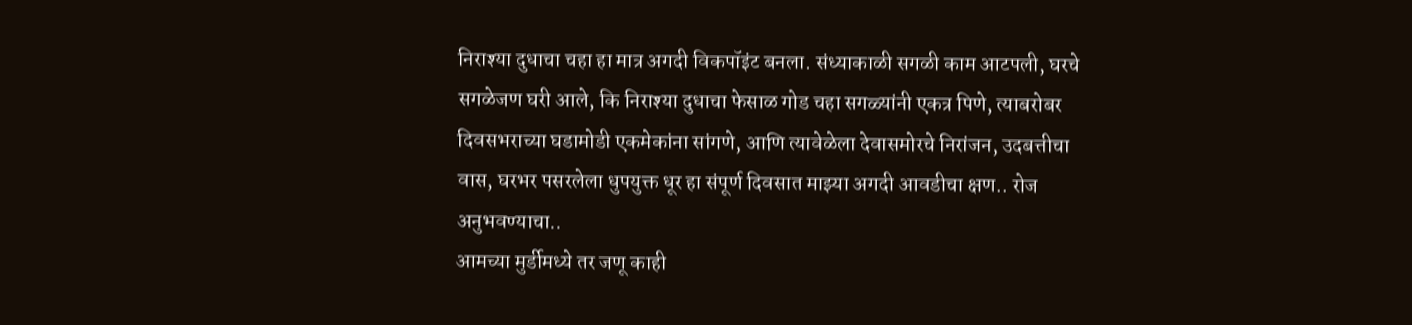निराश्या दुधाचा चहा हा मात्र अगदी विकपॉइंट बनला. संध्याकाळी सगळी काम आटपली, घरचे सगळेजण घरी आले, कि निराश्या दुधाचा फेसाळ गोड चहा सगळ्यांनी एकत्र पिणे, त्याबरोबर दिवसभराच्या घडामोडी एकमेकांना सांगणे, आणि त्यावेळेला देवासमोरचे निरांजन, उदबत्तीचा वास, घरभर पसरलेला धुपयुक्त धूर हा संपूर्ण दिवसात माझ्या अगदी आवडीचा क्षण.. रोज अनुभवण्याचा..
आमच्या मुर्डीमध्ये तर जणू काही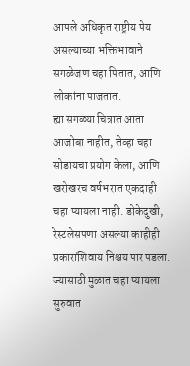आपले अधिकृत राष्ट्रीय पेय असल्याच्या भक्तिभावाने सगळेजण चहा पितात, आणि लोकांना पाजतात.
ह्या सगळ्या चित्रात आता आजोबा नाहीत, तेव्हा चहा सोडायचा प्रयोग केला, आणि खरोखरच वर्षभरात एकदाही चहा प्यायला नाही. डोकेदुखी, रेस्टलेसपणा असल्या काहीही प्रकारांशिवाय निश्चय पार पडला. ज्यासाठी मुळात चहा प्यायला सुरुवात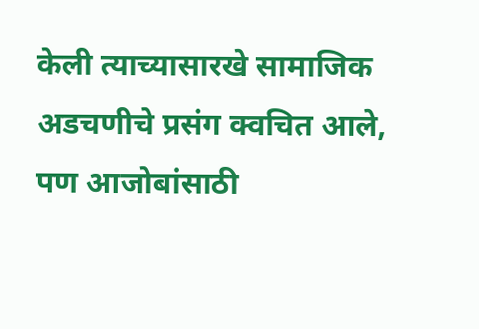केली त्याच्यासारखे सामाजिक अडचणीचे प्रसंग क्वचित आले, पण आजोबांसाठी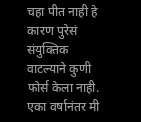चहा पीत नाही हे कारण पुरेसं संयुक्तिक वाटल्याने कुणी फोर्स केला नाही. एका वर्षानंतर मी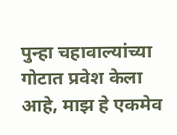पुन्हा चहावाल्यांच्या गोटात प्रवेश केला आहे, माझ हे एकमेव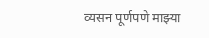व्यसन पूर्णपणे माझ्या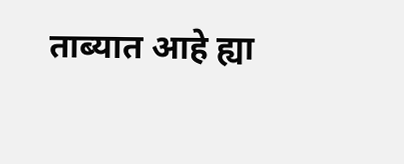ताब्यात आहे ह्या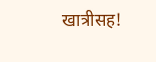खात्रीसह!